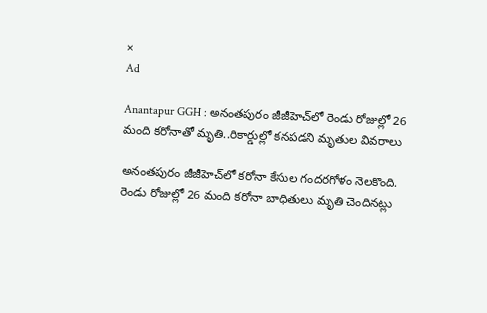×
Ad

Anantapur GGH : అనంతపురం జీజీహెచ్‌లో రెండు రోజుల్లో 26 మంది కరోనాతో మృతి..రికార్డుల్లో కనపడని మృతుల వివరాలు

అనంతపురం జీజీహెచ్‌లో కరోనా కేసుల గందరగోళం నెలకొంది. రెండు రోజుల్లో 26 మంది కరోనా బాధితులు మృతి చెందినట్లు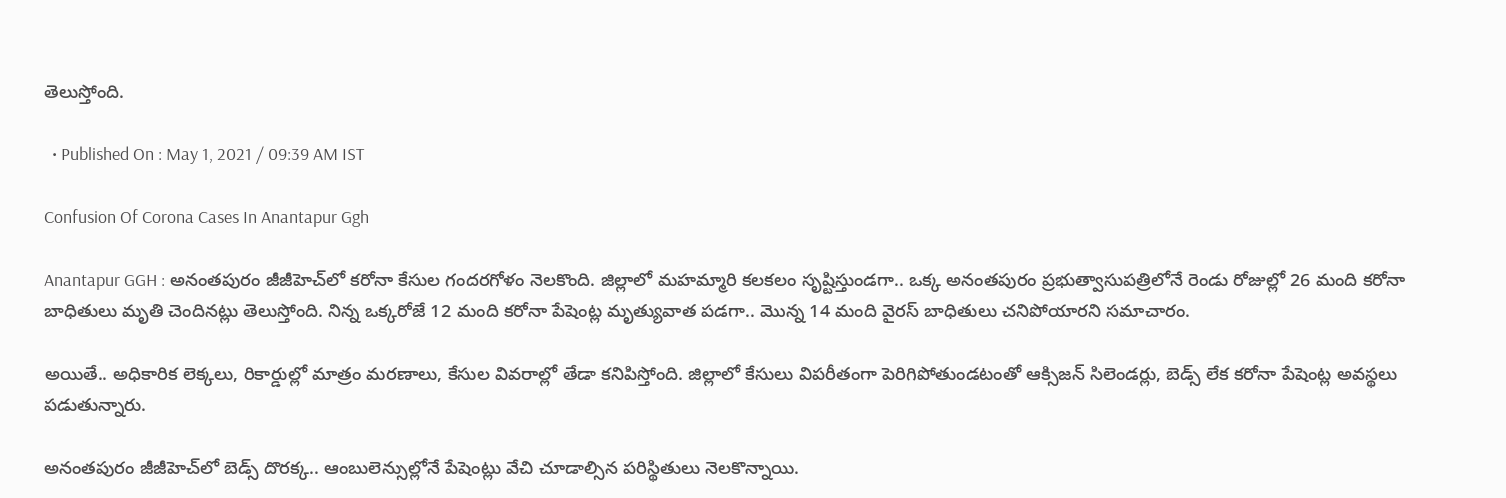తెలుస్తోంది.

  • Published On : May 1, 2021 / 09:39 AM IST

Confusion Of Corona Cases In Anantapur Ggh

Anantapur GGH : అనంతపురం జీజీహెచ్‌లో కరోనా కేసుల గందరగోళం నెలకొంది. జిల్లాలో మహమ్మారి కలకలం సృష్టిస్తుండగా.. ఒక్క అనంతపురం ప్రభుత్వాసుపత్రిలోనే రెండు రోజుల్లో 26 మంది కరోనా బాధితులు మృతి చెందినట్లు తెలుస్తోంది. నిన్న ఒక్కరోజే 12 మంది కరోనా పేషెంట్ల మృత్యువాత పడగా.. మొన్న 14 మంది వైరస్‌ బాధితులు చనిపోయారని సమాచారం.

అయితే.. అధికారిక లెక్కలు, రికార్డుల్లో మాత్రం మరణాలు, కేసుల వివరాల్లో తేడా కనిపిస్తోంది. జిల్లాలో కేసులు విపరీతంగా పెరిగిపోతుండటంతో ఆక్సిజన్ సిలెండర్లు, బెడ్స్ లేక కరోనా పేషెంట్ల అవస్థలు పడుతున్నారు.

అనంతపురం జీజీహెచ్‌లో బెడ్స్ దొరక్క.. ఆంబులెన్సుల్లోనే పేషెంట్లు వేచి చూడాల్సిన పరిస్థితులు నెలకొన్నాయి.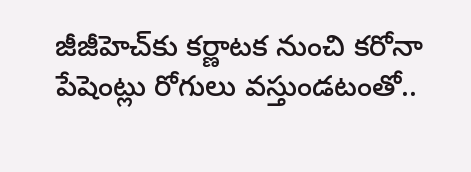జీజీహెచ్‌కు కర్ణాటక నుంచి కరోనా పేషెంట్లు రోగులు వస్తుండటంతో..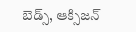బెడ్స్, ఆక్సిజన్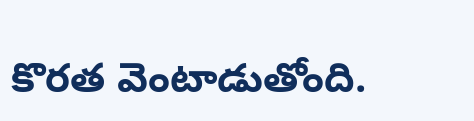కొరత వెంటాడుతోంది.